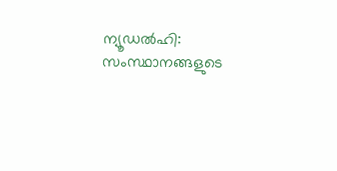ന്യൂഡൽഹി: സംസ്ഥാനങ്ങളുടെ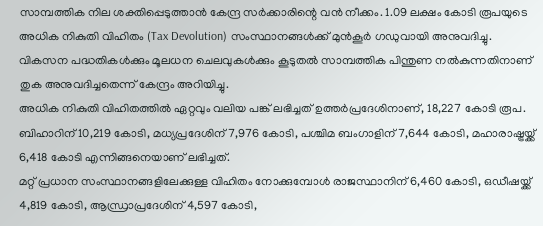സാമ്പത്തിക നില ശക്തിപ്പെടുത്താൻ കേന്ദ്ര സർക്കാരിന്റെ വൻ നീക്കം. 1.09 ലക്ഷം കോടി രൂപയുടെ അധിക നികുതി വിഹിതം (Tax Devolution) സംസ്ഥാനങ്ങൾക്ക് മുൻകൂർ ഗഡുവായി അനുവദിച്ചു. വികസന പദ്ധതികൾക്കും മൂലധന ചെലവുകൾക്കും കൂടുതൽ സാമ്പത്തിക പിന്തുണ നൽകുന്നതിനാണ് തുക അനുവദിച്ചതെന്ന് കേന്ദ്രം അറിയിച്ചു.
അധിക നികുതി വിഹിതത്തിൽ ഏറ്റവും വലിയ പങ്ക് ലഭിച്ചത് ഉത്തർപ്രദേശിനാണ്, 18,227 കോടി രൂപ. ബിഹാറിന് 10,219 കോടി, മധ്യപ്രദേശിന് 7,976 കോടി, പശ്ചിമ ബംഗാളിന് 7,644 കോടി, മഹാരാഷ്ട്രയ്ക്ക് 6,418 കോടി എന്നിങ്ങനെയാണ് ലഭിച്ചത്.
മറ്റ് പ്രധാന സംസ്ഥാനങ്ങളിലേക്കുള്ള വിഹിതം നോക്കുമ്പോൾ രാജസ്ഥാനിന് 6,460 കോടി, ഒഡീഷയ്ക്ക് 4,819 കോടി, ആന്ധ്രാപ്രദേശിന് 4,597 കോടി,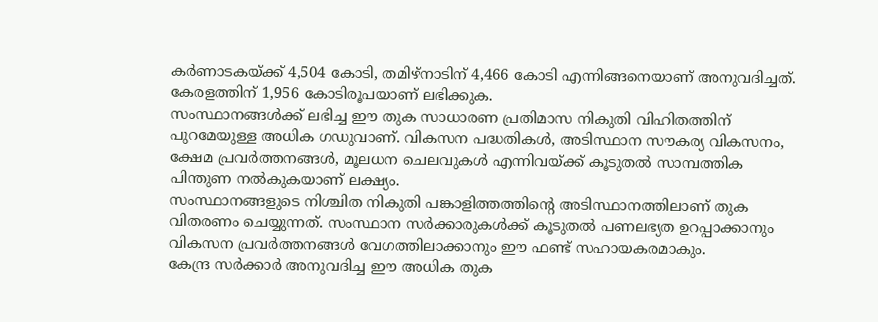കർണാടകയ്ക്ക് 4,504 കോടി, തമിഴ്നാടിന് 4,466 കോടി എന്നിങ്ങനെയാണ് അനുവദിച്ചത്. കേരളത്തിന് 1,956 കോടിരൂപയാണ് ലഭിക്കുക.
സംസ്ഥാനങ്ങൾക്ക് ലഭിച്ച ഈ തുക സാധാരണ പ്രതിമാസ നികുതി വിഹിതത്തിന് പുറമേയുള്ള അധിക ഗഡുവാണ്. വികസന പദ്ധതികൾ, അടിസ്ഥാന സൗകര്യ വികസനം, ക്ഷേമ പ്രവർത്തനങ്ങൾ, മൂലധന ചെലവുകൾ എന്നിവയ്ക്ക് കൂടുതൽ സാമ്പത്തിക പിന്തുണ നൽകുകയാണ് ലക്ഷ്യം.
സംസ്ഥാനങ്ങളുടെ നിശ്ചിത നികുതി പങ്കാളിത്തത്തിന്റെ അടിസ്ഥാനത്തിലാണ് തുക വിതരണം ചെയ്യുന്നത്. സംസ്ഥാന സർക്കാരുകൾക്ക് കൂടുതൽ പണലഭ്യത ഉറപ്പാക്കാനും വികസന പ്രവർത്തനങ്ങൾ വേഗത്തിലാക്കാനും ഈ ഫണ്ട് സഹായകരമാകും.
കേന്ദ്ര സർക്കാർ അനുവദിച്ച ഈ അധിക തുക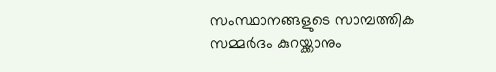സംസ്ഥാനങ്ങളുടെ സാമ്പത്തിക സമ്മർദം കുറയ്ക്കാനും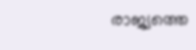രാജ്യത്തെ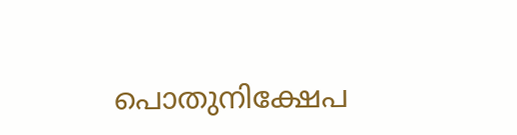പൊതുനിക്ഷേപ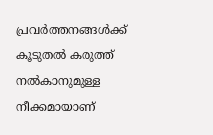പ്രവർത്തനങ്ങൾക്ക് കൂടുതൽ കരുത്ത് നൽകാനുമുള്ള നീക്കമായാണ്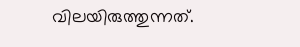വിലയിരുത്തുന്നത്.